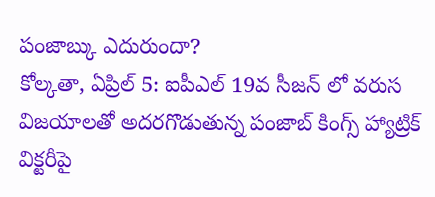పంజాబ్కు ఎదురుందా?
కోల్కతా, ఏప్రిల్ 5: ఐపీఎల్ 19వ సీజన్ లో వరుస విజయాలతో అదరగొడుతున్న పంజాబ్ కింగ్స్ హ్యాట్రిక్ విక్టరీపై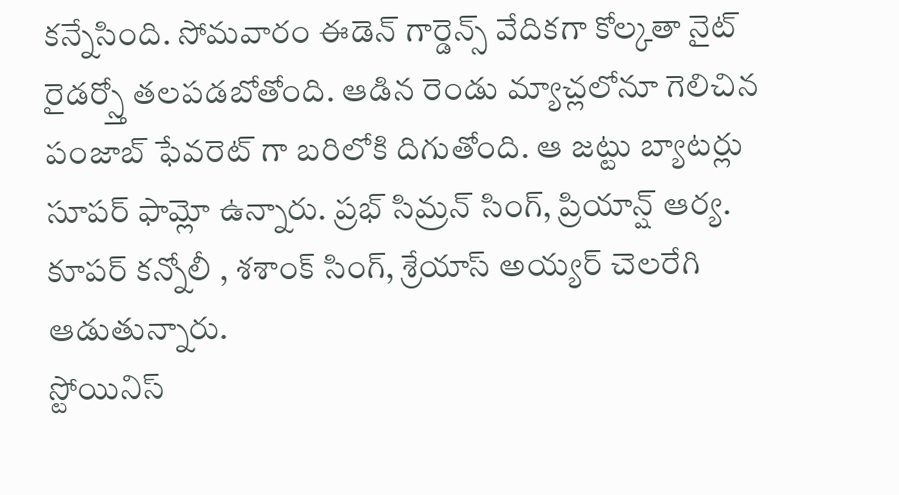కన్నేసింది. సోమవారం ఈడెన్ గార్డెన్స్ వేదికగా కోల్కతా నైట్ రైడర్స్తో తలపడబోతోంది. ఆడిన రెండు మ్యాచ్లలోనూ గెలిచిన పంజాబ్ ఫేవరెట్ గా బరిలోకి దిగుతోంది. ఆ జట్టు బ్యాటర్లు సూపర్ ఫామ్లో ఉన్నారు. ప్రభ్ సిమ్రన్ సింగ్, ప్రియాన్ష్ ఆర్య. కూపర్ కన్నోలీ , శశాంక్ సింగ్, శ్రేయాస్ అయ్యర్ చెలరేగి ఆడుతున్నారు.
స్టోయినిస్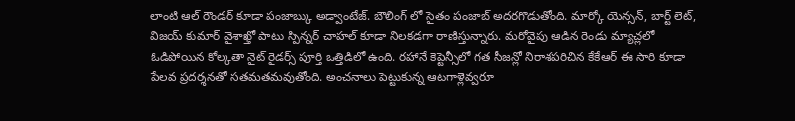లాంటి ఆల్ రౌండర్ కూడా పంజాబ్కు అడ్వాంటేజ్. బౌలింగ్ లో సైతం పంజాబ్ అదరగొడుతోంది. మార్కో యెన్సన్, బార్ట్ లెట్, విజయ్ కుమార్ వైశాఖ్తో పాటు స్పిన్నర్ చాహల్ కూడా నిలకడగా రాణిస్తున్నారు. మరోవైపు ఆడిన రెండు మ్యాచ్లలో ఓడిపోయిన కోల్కతా నైట్ రైడర్స్ పూర్తి ఒత్తిడిలో ఉంది. రహానే కెప్టెన్సీలో గత సీజన్లో నిరాశపరిచిన కేకేఆర్ ఈ సారి కూడా పేలవ ప్రదర్శనతో సతమతమవుతోంది. అంచనాలు పెట్టుకున్న ఆటగాళ్లెవ్వరూ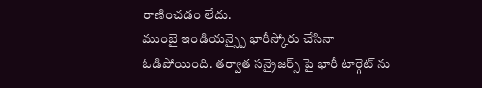రాణించడం లేదు.
ముంబై ఇండియన్స్పై భారీస్కోరు చేసినా ఓడిపోయింది. తర్వాత సన్రైజర్స్ పై భారీ టార్గెట్ ను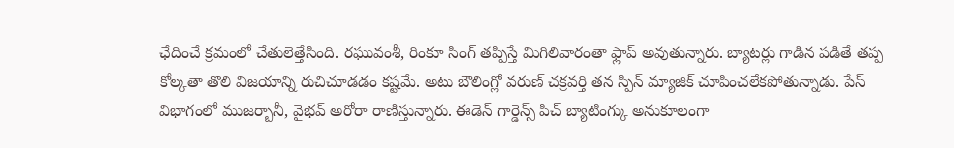ఛేదించే క్రమంలో చేతులెత్తేసింది. రఘువంశీ, రింకూ సింగ్ తప్పిస్తే మిగిలివారంతా ఫ్లాప్ అవుతున్నారు. బ్యాటర్లు గాడిన పడితే తప్ప కోల్కతా తొలి విజయాన్ని రుచిచూడడం కష్టమే. అటు బౌలింగ్లో వరుణ్ చక్రవర్తి తన స్పిన్ మ్యాజిక్ చూపించలేకపోతున్నాడు. పేస్ విభాగంలో ముజర్బానీ, వైభవ్ అరోరా రాణిస్తున్నారు. ఈడెన్ గార్డెన్స్ పిచ్ బ్యాటింగ్కు అనుకూలంగా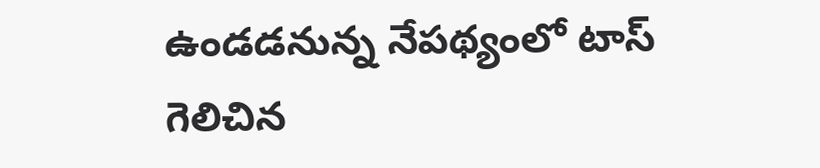ఉండడనున్న నేపథ్యంలో టాస్ గెలిచిన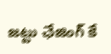జట్టు ఛేజింగ్ కే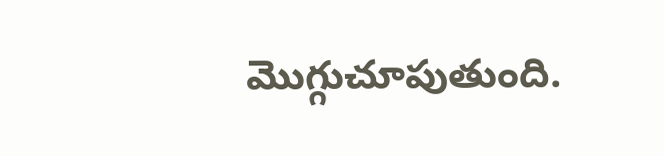మొగ్గుచూపుతుంది.